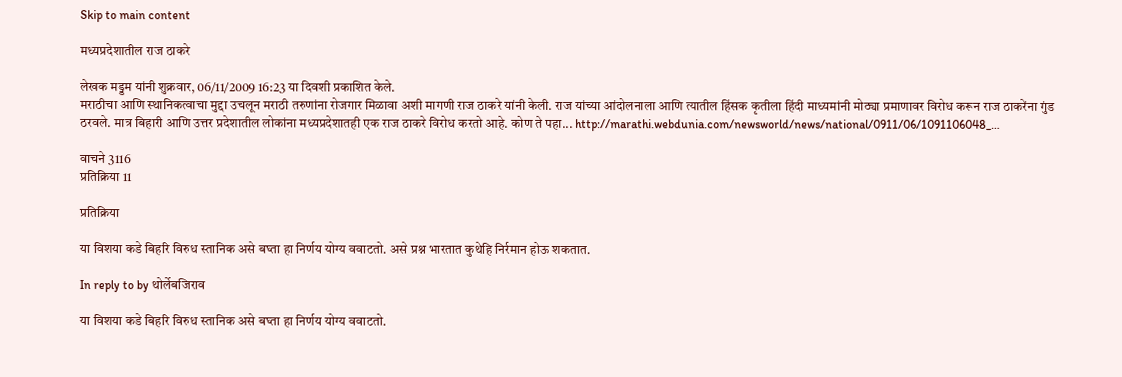Skip to main content

मध्‍यप्रदेशातील राज ठाकरे

लेखक मड्डम यांनी शुक्रवार, 06/11/2009 16:23 या दिवशी प्रकाशित केले.
मराठीचा आणि स्‍थानिकत्वाचा मुद्दा उचलून मराठी तरुणांना रोजगार मिळावा अशी मागणी राज ठाकरे यांनी केली. राज यांच्‍या आंदोलनाला आणि त्यातील हिंसक कृतीला हिंदी माध्‍यमांनी मोठ्या प्रमाणावर विरोध करून राज ठाकरेंना गुंड ठर‍वले. मात्र बिहारी आणि उत्तर प्रदेशातील लोकांना मध्‍यप्रदेशातही एक राज ठाकरे विरोध करतो आहे. कोण ते पहा... http://marathi.webdunia.com/newsworld/news/national/0911/06/1091106048_…

वाचने 3116
प्रतिक्रिया 11

प्रतिक्रिया

या विशया कडे बिहरि विरुध स्तानिक असे बघ्ता हा निर्णय योग्य ववाटतो. असे प्रश्न भारतात कुथेहि निर्रमान होऊ शकतात.

In reply to by थोर्लेबजिराव

या विशया कडे बिहरि विरुध स्तानिक असे बघ्ता हा निर्णय योग्य ववाटतो.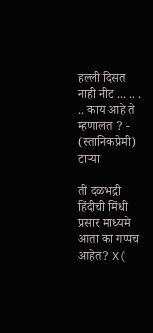हल्ली दिसत नाही नीट ... .. . .. काय आहे ते म्हणालत ? - (स्तानिकप्रेमी) टार्‍या

ती दळभद्री हिंदीची मिंधी प्रसार माध्यमे आता का गप्पच आहेत? X(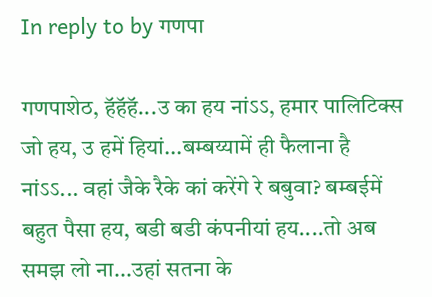In reply to by गणपा

गणपाशेठ, हॅहॅहॅ...उ का हय नांऽऽ, हमार पालिटिक्स जो हय, उ हमें हियां...बम्बय्यामें ही फैलाना है नांऽऽ... वहां जैके रैके कां करेंगे रे बबुवा? बम्बईमें बहुत पैसा हय, बडी बडी कंपनीयां हय....तो अब समझ लो ना...उहां सतना के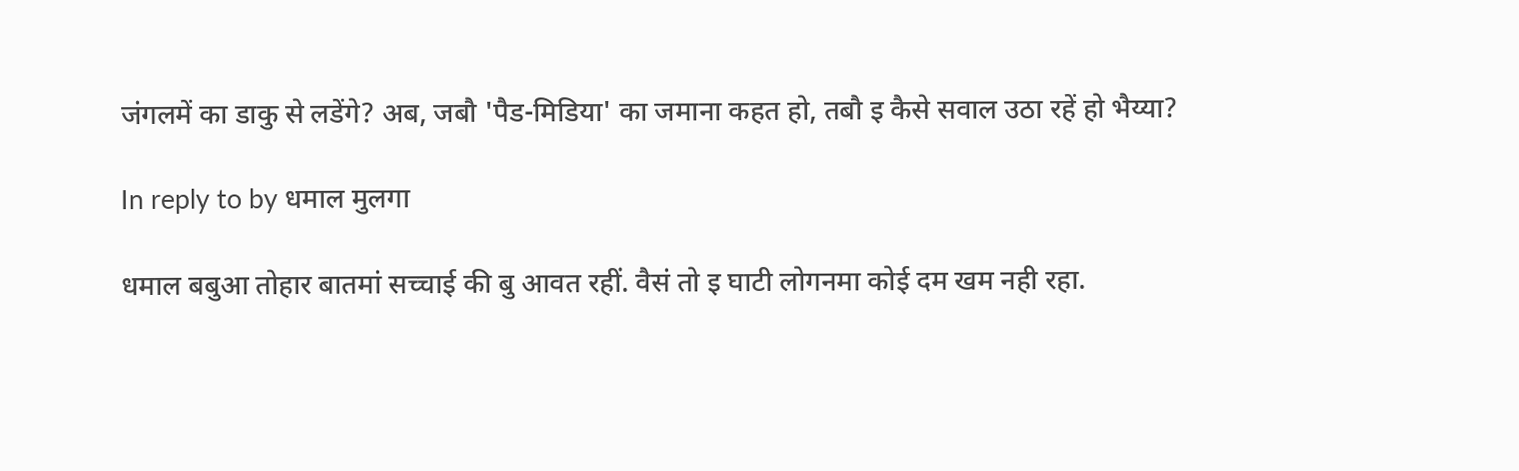जंगलमें का डाकु से लडेंगे? अब, जबौ 'पैड-मिडिया' का जमाना कहत हो, तबौ इ कैसे सवाल उठा रहें हो भैय्या?

In reply to by धमाल मुलगा

धमाल बबुआ तोहार बातमां सच्चाई की बु आवत रहीं. वैसं तो इ घाटी लोगनमा कोई दम खम नही रहा.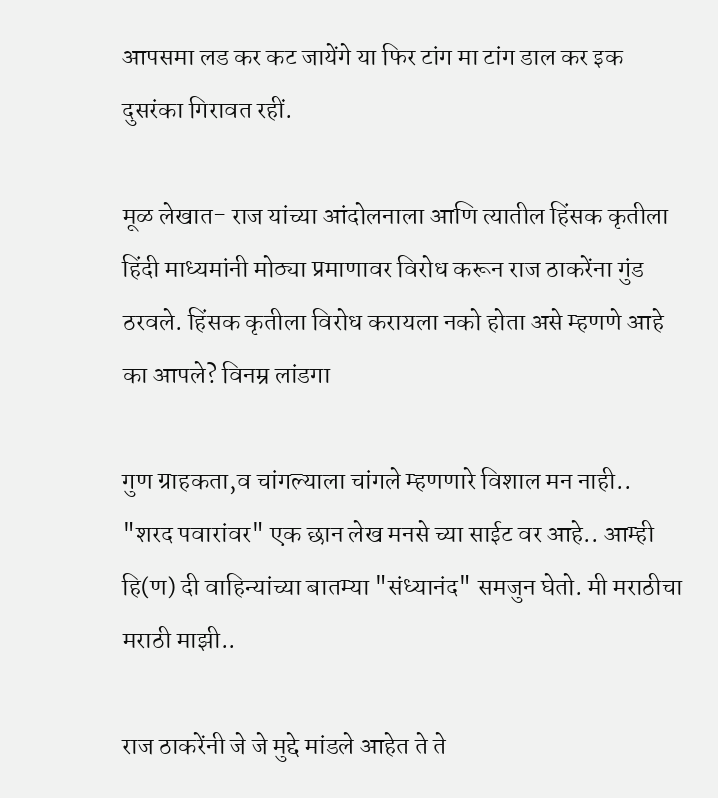आपसमा लड कर कट जायेंगे या फिर टांग मा टांग डाल कर इक दुसरंका गिरावत रहीं.

मूळ लेखात- राज यांच्‍या आंदोलनाला आणि त्यातील हिंसक कृतीला हिंदी माध्‍यमांनी मोठ्या प्रमाणावर विरोध करून राज ठाकरेंना गुंड ठर‍वले. हिंसक कृतीला विरोध करायला नको होता असे म्हणणे आहे का आपले? विनम्र लांडगा

गुण ग्राहकता,व चांगल्याला चांगले म्हणणारे विशाल मन नाही.. "शरद पवारांवर" एक छान लेख मनसे च्या साईट वर आहे.. आम्ही हि(ण) दी वाहिन्यांच्या बातम्या "संध्यानंद" समजुन घेतो. मी मराठीचा मराठी माझी..

राज ठाकरेंनी जे जे मुद्दे मांडले आहेत ते ते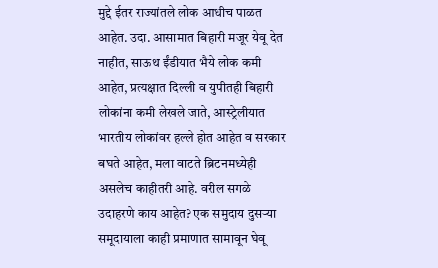मुद्दे ईतर राज्यांतले लोक आधीच पाळत आहेत. उदा. आसामात बिहारी मजूर येवू देत नाहीत, साऊथ ईंडीयात भैये लोक कमी आहेत, प्रत्यक्षात दिल्ली व युपीतही बिहारी लोकांना कमी लेखले जाते, आस्ट्रेलीयात भारतीय लोकांवर हल्ले होत आहेत व सरकार बघते आहेत, मला वाटते ब्रिटनमध्येही असलेच काहीतरी आहे. वरील सगळे उदाहरणे काय आहेत? एक समुदाय दुसर्‍या समूदायाला काही प्रमाणात सामावून घेवू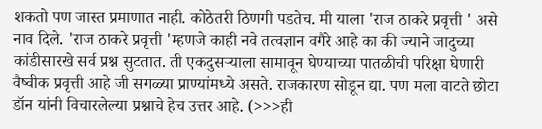शकतो पण जास्त प्रमाणात नाही. कोठेतरी ठिणगी पडतेच. मी याला 'राज ठाकरे प्रवृत्ती ' असे नाव दिले. 'राज ठाकरे प्रवृत्ती 'म्हणजे काही नवे तत्वज्ञान वगैरे आहे का की ज्याने जादुच्या कांडीसारखे सर्व प्रश्न सुटतात. ती एकदुसर्‍याला सामावून घेण्याच्या पातळीची परिक्षा घेणारी वैष्वीक प्रवृत्ती आहे जी सगळ्या प्राण्यांमध्ये असते. राजकारण सोडून द्या. पण मला वाटते छोटा डॉन यांनी विचारलेल्या प्रश्नाचे हेच उत्तर आहे. (>>>ही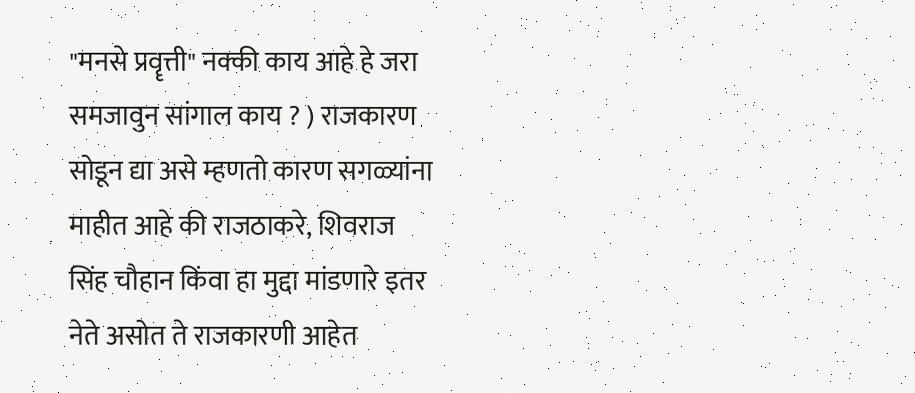"मनसे प्रवॄत्ती" नक्की काय आहे हे जरा समजावुन सांगाल काय ? ) राजकारण सोडून द्या असे म्हणतो कारण सगळ्यांना माहीत आहे की राजठाकरे, शिवराज सिंह चौहान किंवा हा मुद्दा मांडणारे इतर नेते असोत ते राजकारणी आहेत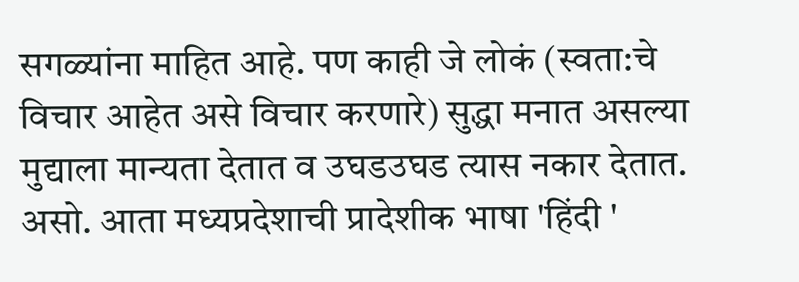सगळ्यांना माहित आहे. पण काही जे लोकं (स्वता:चे विचार आहेत असे विचार करणारे) सुद्धा मनात असल्या मुद्याला मान्यता देतात व उघडउघड त्यास नकार देतात. असो. आता मध्यप्रदेशाची प्रादेशीक भाषा 'हिंदी '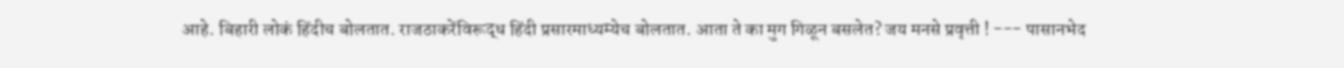आहे. बिहारी लोकं हिंदीच बोलतात. राजठाकरेंविरूद्ध हिंदी प्रसारमाध्यम्येच बोलतात. आता ते का मुग गिळून बसलेत? जय मनसे प्रवृत्ती ! --- पासानभेद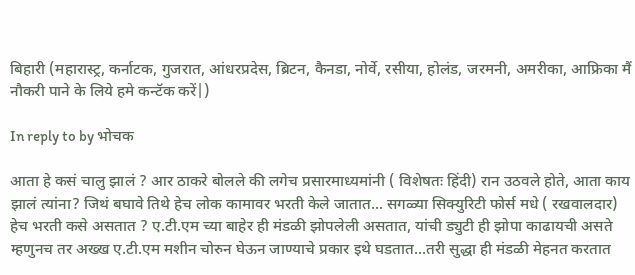बिहारी (महारास्ट्र, कर्नाटक, गुजरात, आंधरप्रदेस, ब्रिटन, कैनडा, नोर्वे, रसीया, होलंड, जरमनी, अमरीका, आफ्रिका मैं नौकरी पाने के लिये हमे कन्टॅक करें|)

In reply to by भोचक

आता हे कसं चालु झालं ? आर ठाकरे बोलले की लगेच प्रसारमाध्यमांनी ( विशेषतः हिंदी) रान उठवले होते, आता काय झालं त्यांना? जिथं बघावे तिथे हेच लोक कामावर भरती केले जातात... सगळ्या सिक्युरिटी फोर्स मधे ( रखवालदार) हेच भरती कसे असतात ? ए.टी.एम च्या बाहेर ही मंडळी झोपलेली असतात, यांची ड्युटी ही झोपा काढायची असते म्हणुनच तर अख्ख ए.टी.एम मशीन चोरुन घेऊन जाण्याचे प्रकार इथे घडतात...तरी सुद्धा ही मंडळी मेहनत करतात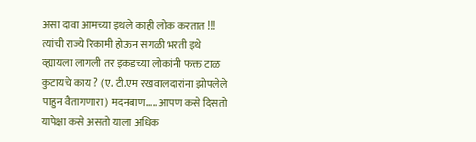असा दावा आमच्या इथले काही लोक करतात !!! त्यांची राज्ये रिकामी होऊन सगळी भरती इथे व्ह्यायला लागली तर इकडच्या लोकांनी फक्त टाळ कुटायचे काय ? (ए. टी.एम रखवालदारांना झोपलेले पाहुन वैतागणारा) मदनबाण..... आपण कसे दिसतो यापेक्षा कसे असतो याला अधिक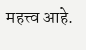महत्त्व आहे.